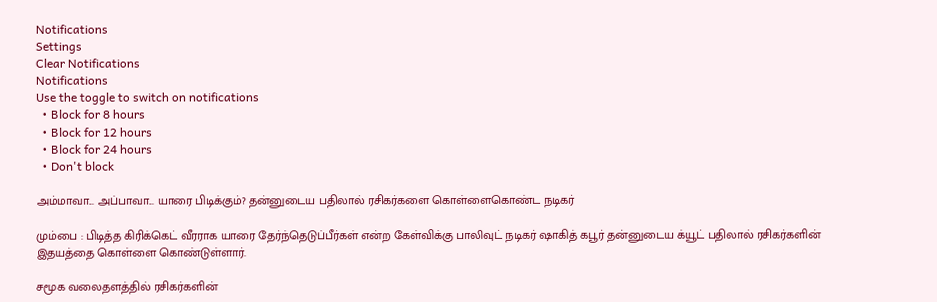Notifications
Settings
Clear Notifications
Notifications
Use the toggle to switch on notifications
  • Block for 8 hours
  • Block for 12 hours
  • Block for 24 hours
  • Don't block

அம்மாவா... அப்பாவா... யாரை பிடிக்கும்? தன்னுடைய பதிலால் ரசிகர்களை கொள்ளைகொண்ட நடிகர்

மும்பை : பிடித்த கிரிக்கெட் வீரராக யாரை தேர்ந்தெடுப்பீர்கள் என்ற கேள்விக்கு பாலிவுட் நடிகர் ஷாகித் கபூர் தன்னுடைய க்யூட் பதிலால் ரசிகர்களின் இதயத்தை கொள்ளை கொண்டுள்ளார்.

சமூக வலைதளத்தில் ரசிகர்களின்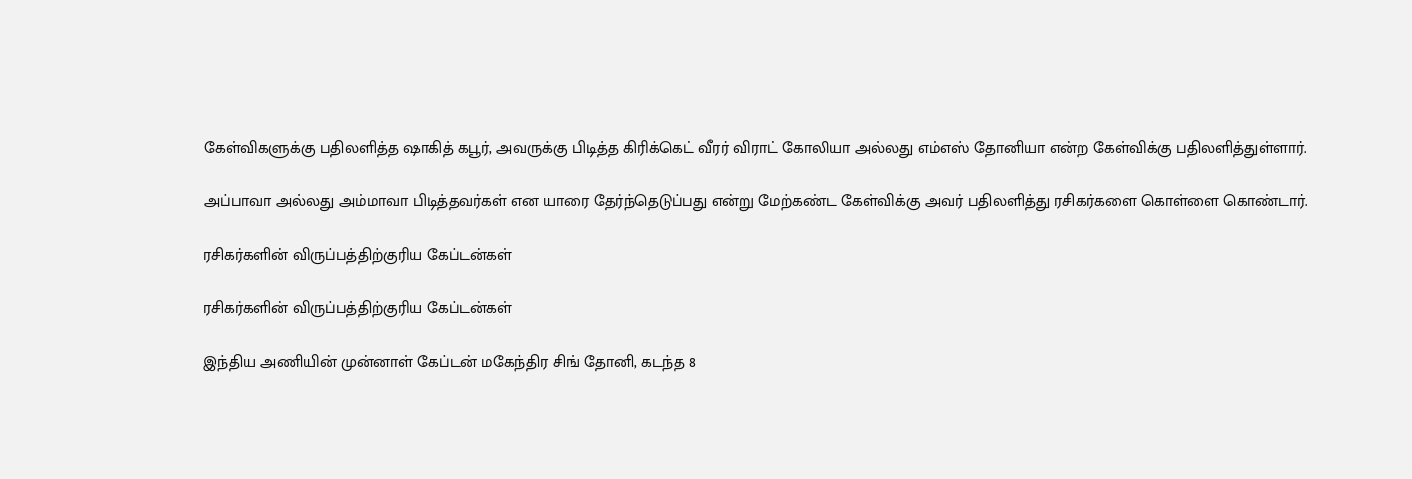கேள்விகளுக்கு பதிலளித்த ஷாகித் கபூர், அவருக்கு பிடித்த கிரிக்கெட் வீரர் விராட் கோலியா அல்லது எம்எஸ் தோனியா என்ற கேள்விக்கு பதிலளித்துள்ளார்.

அப்பாவா அல்லது அம்மாவா பிடித்தவர்கள் என யாரை தேர்ந்தெடுப்பது என்று மேற்கண்ட கேள்விக்கு அவர் பதிலளித்து ரசிகர்களை கொள்ளை கொண்டார்.

ரசிகர்களின் விருப்பத்திற்குரிய கேப்டன்கள்

ரசிகர்களின் விருப்பத்திற்குரிய கேப்டன்கள்

இந்திய அணியின் முன்னாள் கேப்டன் மகேந்திர சிங் தோனி, கடந்த 8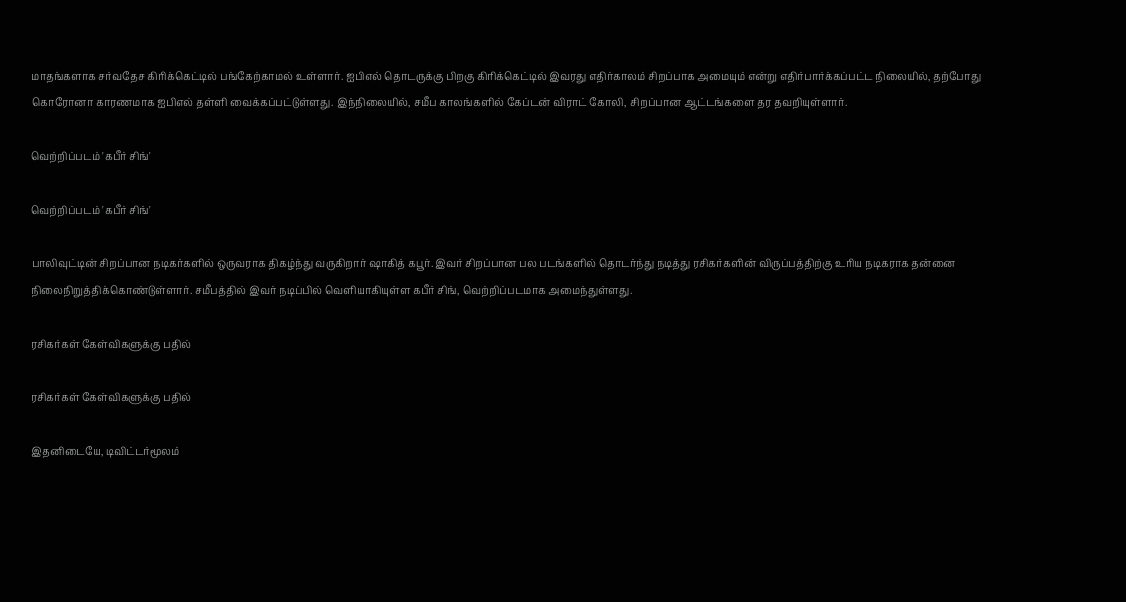மாதங்களாக சர்வதேச கிரிக்கெட்டில் பங்கேற்காமல் உள்ளார். ஐபிஎல் தொடருக்கு பிறகு கிரிக்கெட்டில் இவரது எதிர்காலம் சிறப்பாக அமையும் என்று எதிர்பார்க்கப்பட்ட நிலையில், தற்போது கொரோனா காரணமாக ஐபிஎல் தள்ளி வைக்கப்பட்டுள்ளது. இந்நிலையில், சமீப காலங்களில் கேப்டன் விராட் கோலி, சிறப்பான ஆட்டங்களை தர தவறியுள்ளார்.

வெற்றிப்படம் 'கபீர் சிங்'

வெற்றிப்படம் 'கபீர் சிங்'

பாலிவுட்டின் சிறப்பான நடிகர்களில் ஒருவராக திகழ்ந்து வருகிறார் ஷாகித் கபூர். இவர் சிறப்பான பல படங்களில் தொடர்ந்து நடித்து ரசிகர்களின் விருப்பத்திற்கு உரிய நடிகராக தன்னை நிலைநிறுத்திக்கொண்டுள்ளார். சமீபத்தில் இவர் நடிப்பில் வெளியாகியுள்ள கபீர் சிங், வெற்றிப்படமாக அமைந்துள்ளது.

ரசிகர்கள் கேள்விகளுக்கு பதில்

ரசிகர்கள் கேள்விகளுக்கு பதில்

இதனிடையே, டிவிட்டர்மூலம்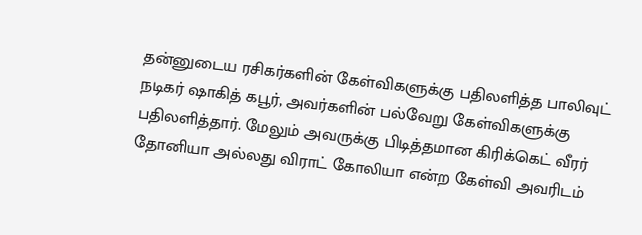தன்னுடைய ரசிகர்களின் கேள்விகளுக்கு பதிலளித்த பாலிவுட் நடிகர் ஷாகித் கபூர், அவர்களின் பல்வேறு கேள்விகளுக்கு பதிலளித்தார். மேலும் அவருக்கு பிடித்தமான கிரிக்கெட் வீரர் தோனியா அல்லது விராட் கோலியா என்ற கேள்வி அவரிடம்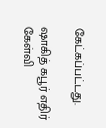கேட்கப்பட்டது.

ஷாகித் கபூர் எதிர் கேள்வி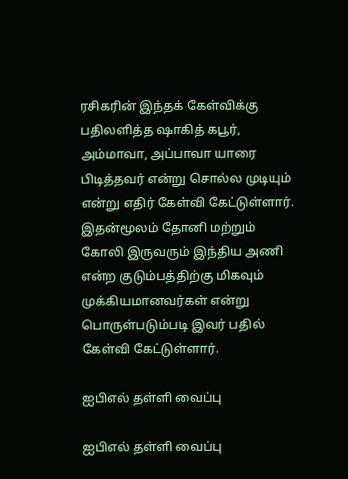ரசிகரின் இந்தக் கேள்விக்கு பதிலளித்த ஷாகித் கபூர், அம்மாவா, அப்பாவா யாரை பிடித்தவர் என்று சொல்ல முடியும் என்று எதிர் கேள்வி கேட்டுள்ளார். இதன்மூலம் தோனி மற்றும் கோலி இருவரும் இந்திய அணி என்ற குடும்பத்திற்கு மிகவும் முக்கியமானவர்கள் என்று பொருள்படும்படி இவர் பதில் கேள்வி கேட்டுள்ளார்.

ஐபிஎல் தள்ளி வைப்பு

ஐபிஎல் தள்ளி வைப்பு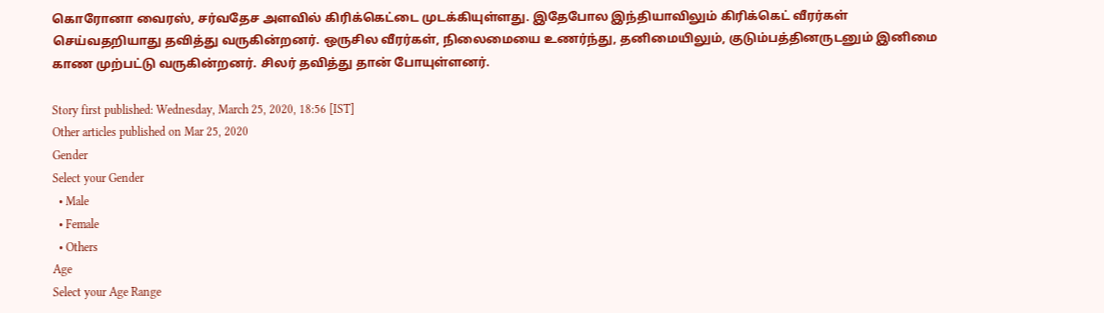கொரோனா வைரஸ், சர்வதேச அளவில் கிரிக்கெட்டை முடக்கியுள்ளது. இதேபோல இந்தியாவிலும் கிரிக்கெட் வீரர்கள் செய்வதறியாது தவித்து வருகின்றனர். ஒருசில வீரர்கள், நிலைமையை உணர்ந்து, தனிமையிலும், குடும்பத்தினருடனும் இனிமை காண முற்பட்டு வருகின்றனர். சிலர் தவித்து தான் போயுள்ளனர்.

Story first published: Wednesday, March 25, 2020, 18:56 [IST]
Other articles published on Mar 25, 2020
Gender
Select your Gender
  • Male
  • Female
  • Others
Age
Select your Age Range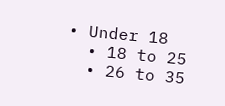• Under 18
  • 18 to 25
  • 26 to 35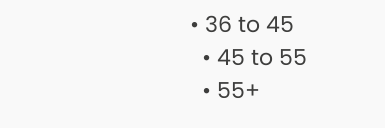• 36 to 45
  • 45 to 55
  • 55+